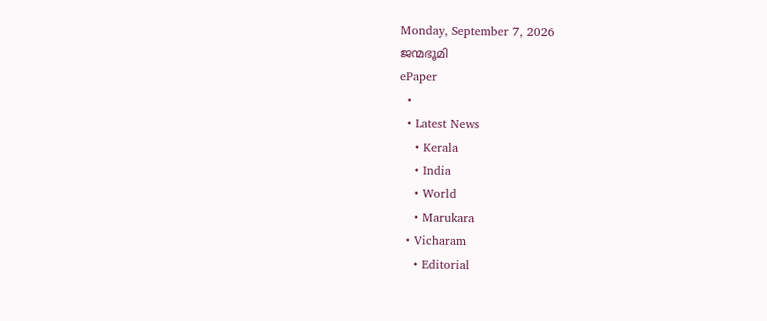Monday, September 7, 2026
ജന്മഭൂമി
ePaper
  •
  • Latest News
    • Kerala
    • India
    • World
    • Marukara
  • Vicharam
    • Editorial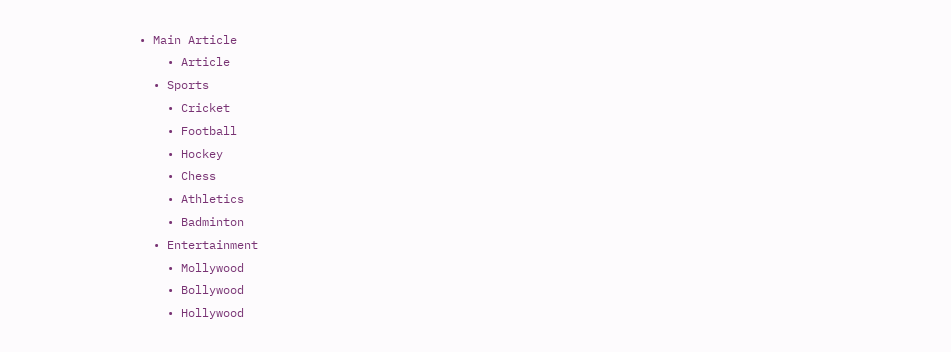• Main Article
    • Article
  • Sports
    • Cricket
    • Football
    • Hockey
    • Chess
    • Athletics
    • Badminton
  • Entertainment
    • Mollywood
    • Bollywood
    • Hollywood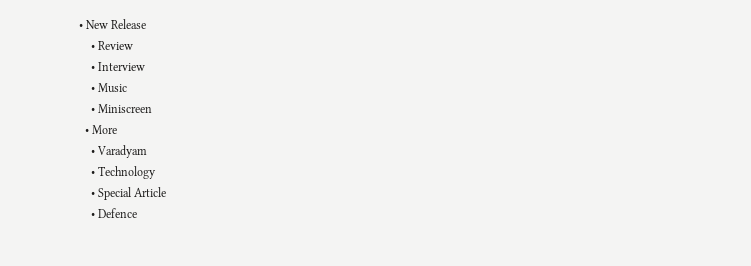• New Release
    • Review
    • Interview
    • Music
    • Miniscreen
  • More
    • Varadyam
    • Technology
    • Special Article
    • Defence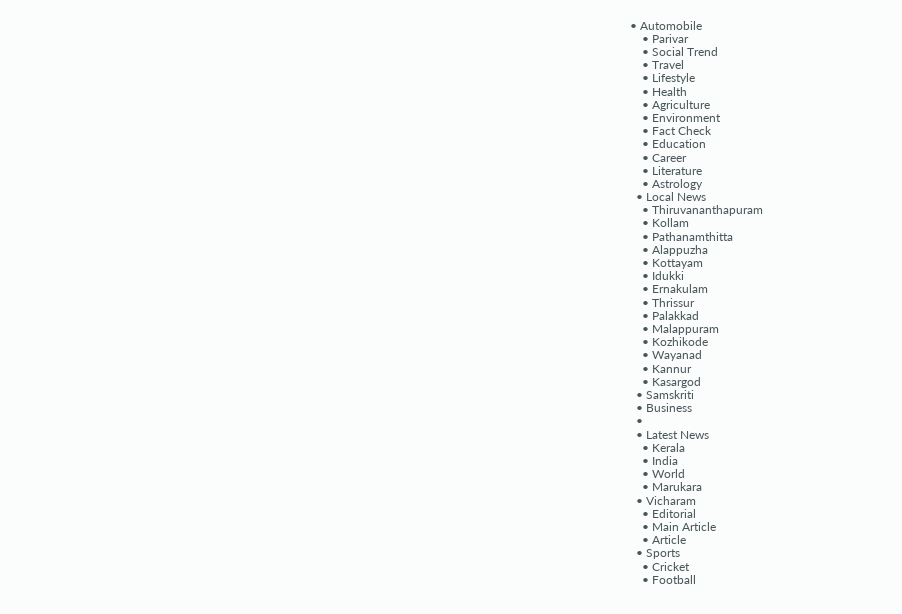• Automobile
    • Parivar
    • Social Trend
    • Travel
    • Lifestyle
    • Health
    • Agriculture
    • Environment
    • Fact Check
    • Education
    • Career
    • Literature
    • Astrology
  • Local News
    • Thiruvananthapuram
    • Kollam
    • Pathanamthitta
    • Alappuzha
    • Kottayam
    • Idukki
    • Ernakulam
    • Thrissur
    • Palakkad
    • Malappuram
    • Kozhikode
    • Wayanad
    • Kannur
    • Kasargod
  • Samskriti
  • Business
  •
  • Latest News
    • Kerala
    • India
    • World
    • Marukara
  • Vicharam
    • Editorial
    • Main Article
    • Article
  • Sports
    • Cricket
    • Football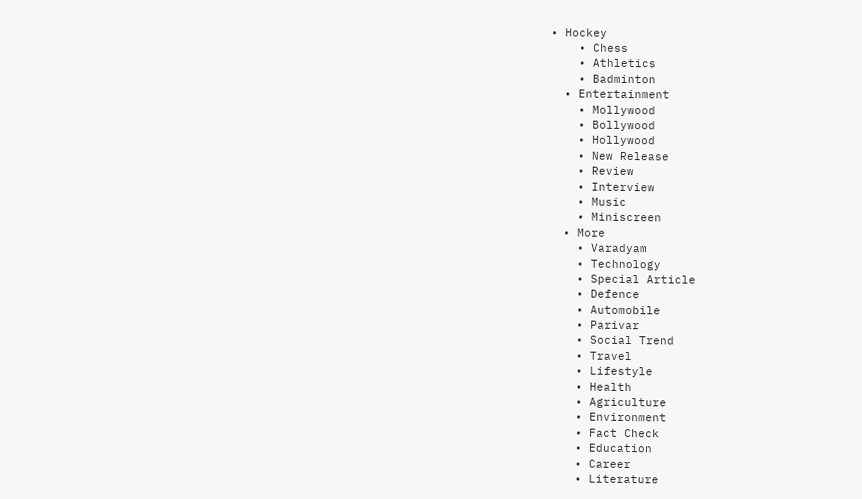• Hockey
    • Chess
    • Athletics
    • Badminton
  • Entertainment
    • Mollywood
    • Bollywood
    • Hollywood
    • New Release
    • Review
    • Interview
    • Music
    • Miniscreen
  • More
    • Varadyam
    • Technology
    • Special Article
    • Defence
    • Automobile
    • Parivar
    • Social Trend
    • Travel
    • Lifestyle
    • Health
    • Agriculture
    • Environment
    • Fact Check
    • Education
    • Career
    • Literature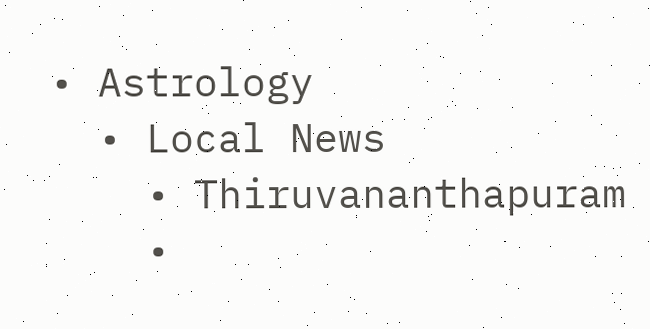• Astrology
  • Local News
    • Thiruvananthapuram
    •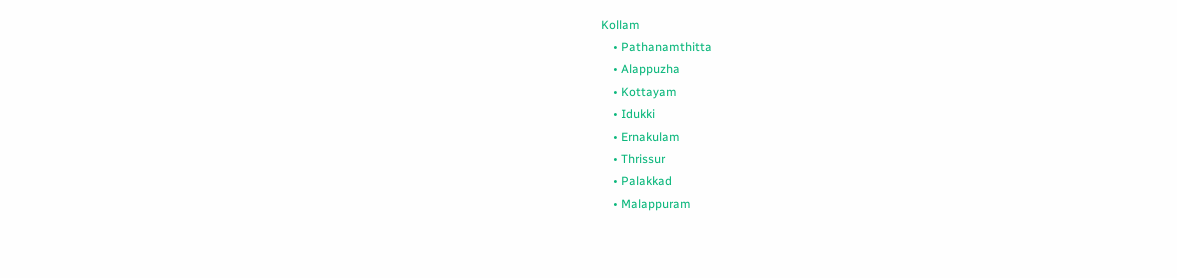Kollam
    • Pathanamthitta
    • Alappuzha
    • Kottayam
    • Idukki
    • Ernakulam
    • Thrissur
    • Palakkad
    • Malappuram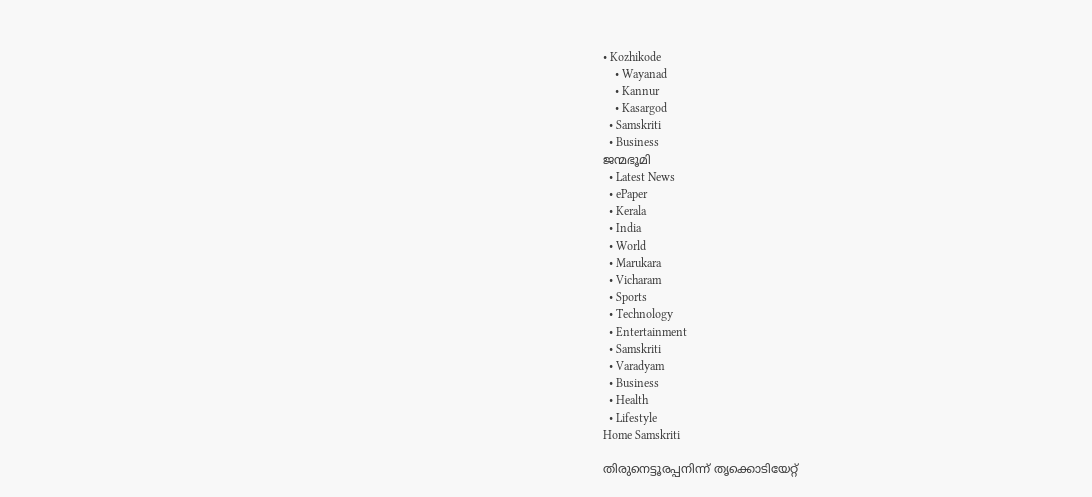• Kozhikode
    • Wayanad
    • Kannur
    • Kasargod
  • Samskriti
  • Business
ജന്മഭൂമി
  • Latest News
  • ePaper
  • Kerala
  • India
  • World
  • Marukara
  • Vicharam
  • Sports
  • Technology
  • Entertainment
  • Samskriti
  • Varadyam
  • Business
  • Health
  • Lifestyle
Home Samskriti

തിരുനെട്ടൂരപ്പനിന്ന് തൃക്കൊടിയേറ്റ്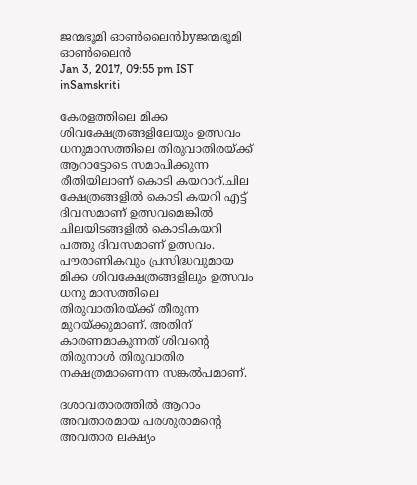ജന്മഭൂമി ഓണ്‍ലൈന്‍byജന്മഭൂമി ഓണ്‍ലൈന്‍
Jan 3, 2017, 09:55 pm IST
inSamskriti

കേരളത്തിലെ മിക്ക ശിവക്ഷേത്രങ്ങളിലേയും ഉത്സവം ധനുമാസത്തിലെ തിരുവാതിരയ്‌ക്ക് ആറാട്ടോടെ സമാപിക്കുന്ന രീതിയിലാണ് കൊടി കയറാറ്.ചില ക്ഷേത്രങ്ങളില്‍ കൊടി കയറി എട്ട് ദിവസമാണ് ഉത്സവമെങ്കില്‍ ചിലയിടങ്ങളില്‍ കൊടികയറി പത്തു ദിവസമാണ് ഉത്സവം. പൗരാണികവും പ്രസിദ്ധവുമായ മിക്ക ശിവക്ഷേത്രങ്ങളിലും ഉത്സവം ധനു മാസത്തിലെ തിരുവാതിരയ്‌ക്ക് തീരുന്ന മുറയ്‌ക്കുമാണ്. അതിന് കാരണമാകുന്നത് ശിവന്റെ തിരുനാള്‍ തിരുവാതിര നക്ഷത്രമാണെന്ന സങ്കല്‍പമാണ്.

ദശാവതാരത്തില്‍ ആറാം അവതാരമായ പരശുരാമന്റെ അവതാര ലക്ഷ്യം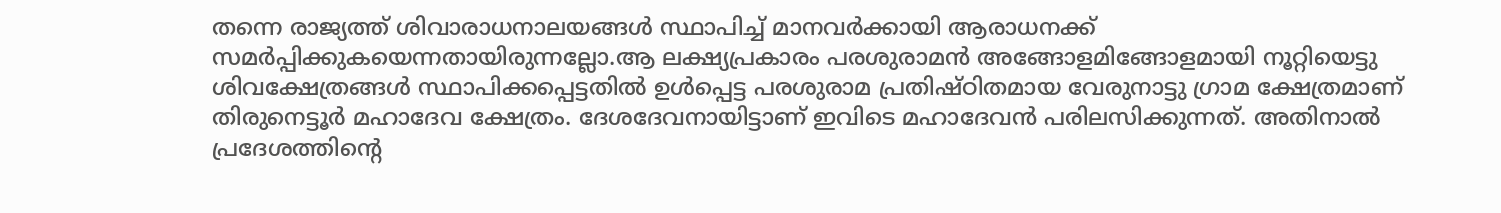തന്നെ രാജ്യത്ത് ശിവാരാധനാലയങ്ങള്‍ സ്ഥാപിച്ച് മാനവര്‍ക്കായി ആരാധനക്ക് സമര്‍പ്പിക്കുകയെന്നതായിരുന്നല്ലോ.ആ ലക്ഷ്യപ്രകാരം പരശുരാമന്‍ അങ്ങോളമിങ്ങോളമായി നൂറ്റിയെട്ടു ശിവക്ഷേത്രങ്ങള്‍ സ്ഥാപിക്കപ്പെട്ടതില്‍ ഉള്‍പ്പെട്ട പരശുരാമ പ്രതിഷ്ഠിതമായ വേരുനാട്ടു ഗ്രാമ ക്ഷേത്രമാണ് തിരുനെട്ടൂര്‍ മഹാദേവ ക്ഷേത്രം. ദേശദേവനായിട്ടാണ് ഇവിടെ മഹാദേവന്‍ പരിലസിക്കുന്നത്. അതിനാല്‍ പ്രദേശത്തിന്റെ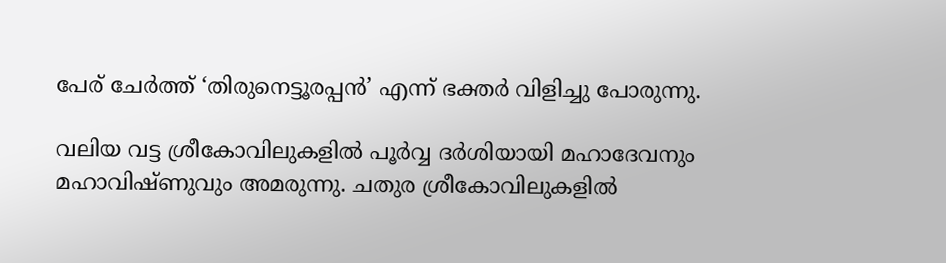പേര് ചേര്‍ത്ത് ‘തിരുനെട്ടൂരപ്പന്‍’ എന്ന് ഭക്തര്‍ വിളിച്ചു പോരുന്നു.

വലിയ വട്ട ശ്രീകോവിലുകളില്‍ പൂര്‍വ്വ ദര്‍ശിയായി മഹാദേവനും മഹാവിഷ്ണുവും അമരുന്നു. ചതുര ശ്രീകോവിലുകളില്‍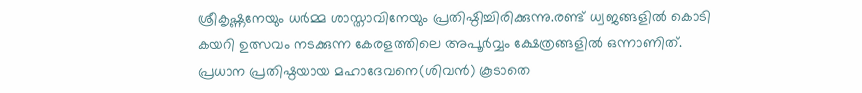ശ്രീകൃഷ്ണനേയും ധര്‍മ്മ ശാസ്താവിനേയും പ്രതിഷ്ഠിച്ചിരിക്കുന്നു.രണ്ട് ധ്വജങ്ങളില്‍ കൊടി കയറി ഉത്സവം നടക്കുന്ന കേരളത്തിലെ അപൂര്‍വ്വം ക്ഷേത്രങ്ങളില്‍ ഒന്നാണിത്. പ്രധാന പ്രതിഷ്ഠയായ മഹാദേവനെ(ശിവന്‍) കൂടാതെ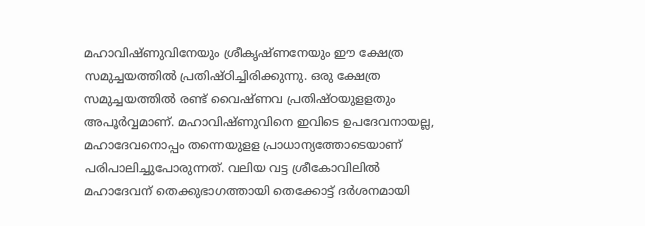മഹാവിഷ്ണുവിനേയും ശ്രീകൃഷ്ണനേയും ഈ ക്ഷേത്ര സമുച്ചയത്തില്‍ പ്രതിഷ്ഠിച്ചിരിക്കുന്നു. ഒരു ക്ഷേത്ര സമുച്ചയത്തില്‍ രണ്ട് വൈഷ്ണവ പ്രതിഷ്ഠയുളളതും അപൂര്‍വ്വമാണ്. മഹാവിഷ്ണുവിനെ ഇവിടെ ഉപദേവനായല്ല, മഹാദേവനൊപ്പം തന്നെയുളള പ്രാധാന്യത്തോടെയാണ് പരിപാലിച്ചുപോരുന്നത്. വലിയ വട്ട ശ്രീകോവിലില്‍ മഹാദേവന് തെക്കുഭാഗത്തായി തെക്കോട്ട് ദര്‍ശനമായി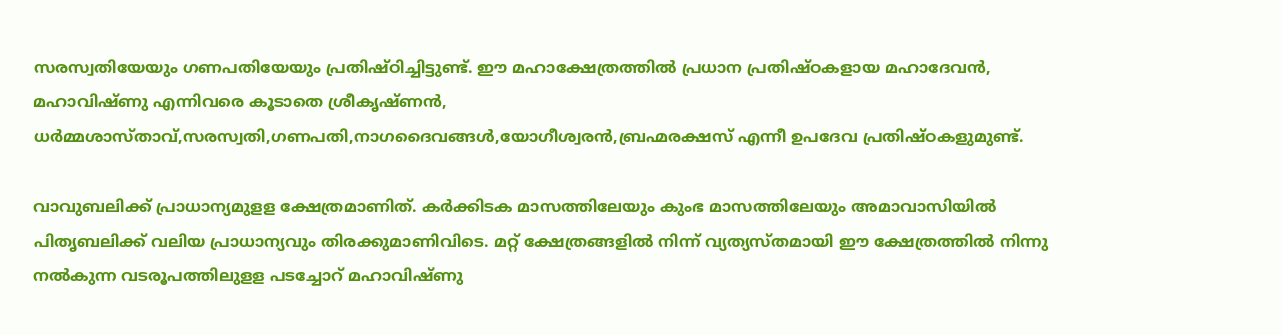സരസ്വതിയേയും ഗണപതിയേയും പ്രതിഷ്ഠിച്ചിട്ടുണ്ട്. ഈ മഹാക്ഷേത്രത്തില്‍ പ്രധാന പ്രതിഷ്ഠകളായ മഹാദേവന്‍, മഹാവിഷ്ണു എന്നിവരെ കൂടാതെ ശ്രീകൃഷ്ണന്‍, ധര്‍മ്മശാസ്താവ്,സരസ്വതി,ഗണപതി,നാഗദൈവങ്ങള്‍,യോഗീശ്വരന്‍,ബ്രഹ്മരക്ഷസ് എന്നീ ഉപദേവ പ്രതിഷ്ഠകളുമുണ്ട്.

വാവുബലിക്ക് പ്രാധാന്യമുളള ക്ഷേത്രമാണിത്. കര്‍ക്കിടക മാസത്തിലേയും കുംഭ മാസത്തിലേയും അമാവാസിയില്‍ പിതൃബലിക്ക് വലിയ പ്രാധാന്യവും തിരക്കുമാണിവിടെ. മറ്റ് ക്ഷേത്രങ്ങളില്‍ നിന്ന് വ്യത്യസ്തമായി ഈ ക്ഷേത്രത്തില്‍ നിന്നു നല്‍കുന്ന വടരൂപത്തിലുളള പടച്ചോറ് മഹാവിഷ്ണു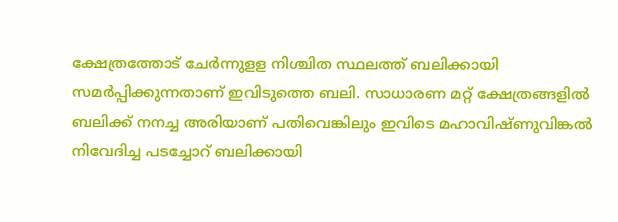ക്ഷേത്രത്തോട് ചേര്‍ന്നുളള നിശ്ചിത സ്ഥലത്ത് ബലിക്കായി സമര്‍പ്പിക്കുന്നതാണ് ഇവിടുത്തെ ബലി. സാധാരണ മറ്റ് ക്ഷേത്രങ്ങളില്‍ ബലിക്ക് നനച്ച അരിയാണ് പതിവെങ്കിലും ഇവിടെ മഹാവിഷ്ണുവിങ്കല്‍ നിവേദിച്ച പടച്ചോറ് ബലിക്കായി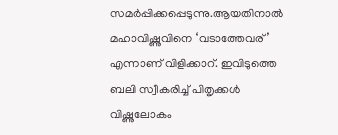സമര്‍പ്പിക്കപ്പെടുന്നു.ആയതിനാല്‍ മഹാവിഷ്ണുവിനെ ‘വടാത്തേവര്’ എന്നാണ് വിളിക്കാറ്. ഇവിടുത്തെ ബലി സ്വീകരിച്ച് പിതൃക്കള്‍ വിഷ്ണുലോകം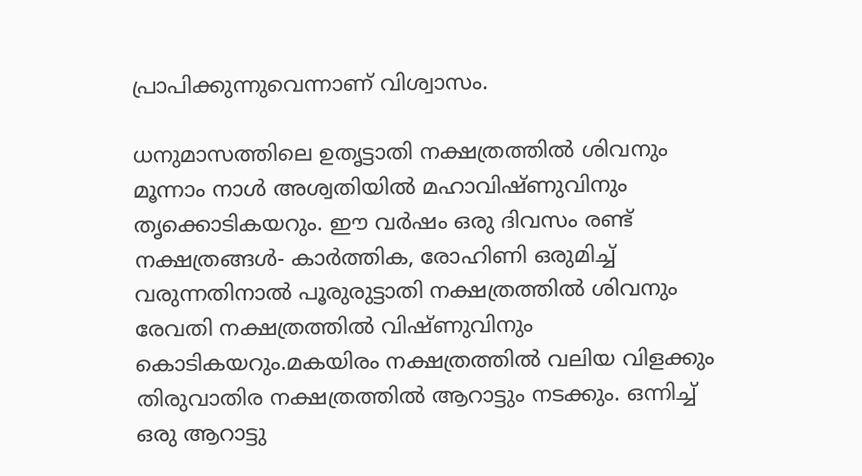പ്രാപിക്കുന്നുവെന്നാണ് വിശ്വാസം.

ധനുമാസത്തിലെ ഉതൃട്ടാതി നക്ഷത്രത്തില്‍ ശിവനും മൂന്നാം നാള്‍ അശ്വതിയില്‍ മഹാവിഷ്ണുവിനും തൃക്കൊടികയറും. ഈ വര്‍ഷം ഒരു ദിവസം രണ്ട് നക്ഷത്രങ്ങള്‍- കാര്‍ത്തിക, രോഹിണി ഒരുമിച്ച് വരുന്നതിനാല്‍ പൂരുരുട്ടാതി നക്ഷത്രത്തില്‍ ശിവനും രേവതി നക്ഷത്രത്തില്‍ വിഷ്ണുവിനും കൊടികയറും.മകയിരം നക്ഷത്രത്തില്‍ വലിയ വിളക്കും തിരുവാതിര നക്ഷത്രത്തില്‍ ആറാട്ടും നടക്കും. ഒന്നിച്ച് ഒരു ആറാട്ടു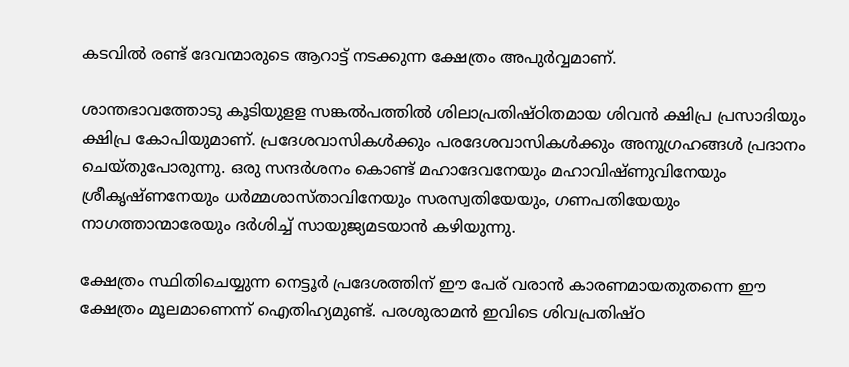കടവില്‍ രണ്ട് ദേവന്മാരുടെ ആറാട്ട് നടക്കുന്ന ക്ഷേത്രം അപുര്‍വ്വമാണ്.

ശാന്തഭാവത്തോടു കൂടിയുളള സങ്കല്‍പത്തില്‍ ശിലാപ്രതിഷ്ഠിതമായ ശിവന്‍ ക്ഷിപ്ര പ്രസാദിയും ക്ഷിപ്ര കോപിയുമാണ്. പ്രദേശവാസികള്‍ക്കും പരദേശവാസികള്‍ക്കും അനുഗ്രഹങ്ങള്‍ പ്രദാനം ചെയ്തുപോരുന്നു. ഒരു സന്ദര്‍ശനം കൊണ്ട് മഹാദേവനേയും മഹാവിഷ്ണുവിനേയും ശ്രീകൃഷ്ണനേയും ധര്‍മ്മശാസ്താവിനേയും സരസ്വതിയേയും, ഗണപതിയേയും നാഗത്താന്മാരേയും ദര്‍ശിച്ച് സായുജ്യമടയാന്‍ കഴിയുന്നു.

ക്ഷേത്രം സ്ഥിതിചെയ്യുന്ന നെട്ടൂര്‍ പ്രദേശത്തിന് ഈ പേര് വരാന്‍ കാരണമായതുതന്നെ ഈ ക്ഷേത്രം മൂലമാണെന്ന് ഐതിഹ്യമുണ്ട്. പരശുരാമന്‍ ഇവിടെ ശിവപ്രതിഷ്ഠ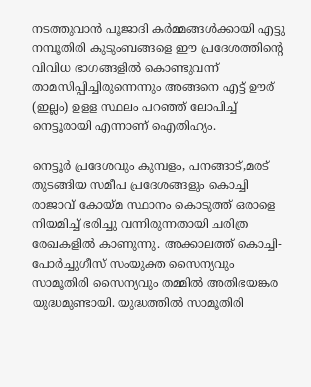നടത്തുവാന്‍ പൂജാദി കര്‍മ്മങ്ങള്‍ക്കായി എട്ടു നമ്പൂതിരി കുടുംബങ്ങളെ ഈ പ്രദേശത്തിന്റെ വിവിധ ഭാഗങ്ങളില്‍ കൊണ്ടുവന്ന് താമസിപ്പിച്ചിരുന്നെന്നും അങ്ങനെ എട്ട് ഊര് (ഇല്ലം) ഉളള സ്ഥലം പറഞ്ഞ് ലോപിച്ച് നെട്ടൂരായി എന്നാണ് ഐതിഹ്യം.

നെട്ടൂര്‍ പ്രദേശവും കുമ്പളം, പനങ്ങാട്,മരട് തുടങ്ങിയ സമീപ പ്രദേശങ്ങളും കൊച്ചി രാജാവ് കോയ്‌മ സ്ഥാനം കൊടുത്ത് ഒരാളെ നിയമിച്ച് ഭരിച്ചു വന്നിരുന്നതായി ചരിത്ര രേഖകളില്‍ കാണുന്നു. അക്കാലത്ത് കൊച്ചി-പോര്‍ച്ചുഗീസ് സംയുക്ത സൈന്യവും സാമൂതിരി സൈന്യവും തമ്മില്‍ അതിഭയങ്കര യുദ്ധമുണ്ടായി. യുദ്ധത്തില്‍ സാമൂതിരി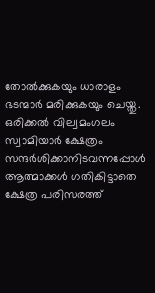തോല്‍ക്കുകയും ധാരാളം ഭടന്മാര്‍ മരിക്കുകയും ചെയ്തു. ഒരിക്കല്‍ വില്വമംഗലം സ്വാമിയാര്‍ ക്ഷേത്രം സന്ദര്‍ശിക്കാനിടവന്നപ്പോള്‍ ആത്മാക്കള്‍ ഗതികിട്ടാതെ ക്ഷേത്ര പരിസരത്ത്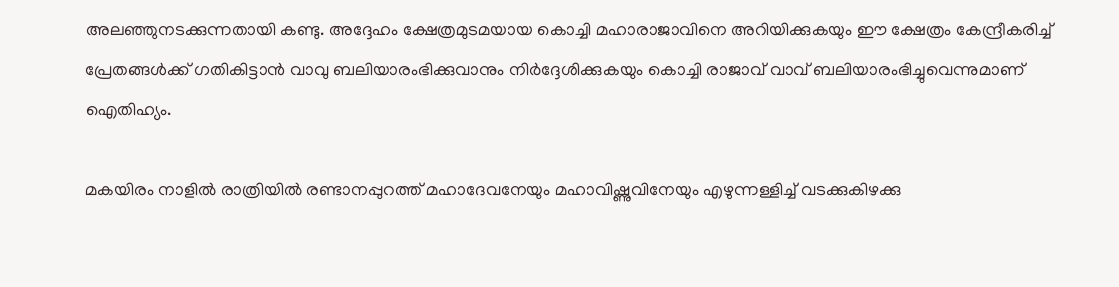അലഞ്ഞുനടക്കുന്നതായി കണ്ടു. അദ്ദേഹം ക്ഷേത്രമുടമയായ കൊച്ചി മഹാരാജാവിനെ അറിയിക്കുകയും ഈ ക്ഷേത്രം കേന്ദ്രീകരിച്ച് പ്രേതങ്ങള്‍ക്ക് ഗതികിട്ടാന്‍ വാവു ബലിയാരംഭിക്കുവാനും നിര്‍ദ്ദേശിക്കുകയും കൊച്ചി രാജാവ് വാവ് ബലിയാരംഭിച്ചുവെന്നുമാണ് ഐതിഹ്യം.

മകയിരം നാളില്‍ രാത്രിയില്‍ രണ്ടാനപ്പുറത്ത് മഹാദേവനേയും മഹാവിഷ്ണുവിനേയും എഴുന്നള്ളിച്ച് വടക്കുകിഴക്കു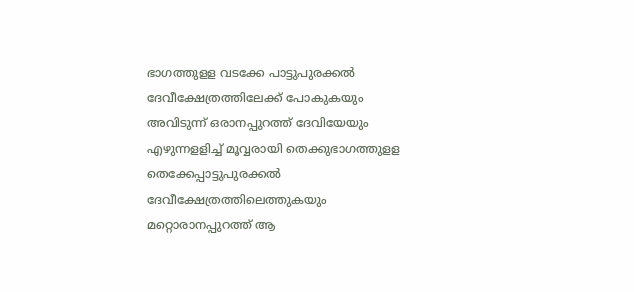ഭാഗത്തുളള വടക്കേ പാട്ടുപുരക്കല്‍ ദേവീക്ഷേത്രത്തിലേക്ക് പോകുകയും അവിടുന്ന് ഒരാനപ്പുറത്ത് ദേവിയേയും എഴുന്നളളിച്ച് മൂവ്വരായി തെക്കുഭാഗത്തുളള തെക്കേപ്പാട്ടുപുരക്കല്‍ ദേവീക്ഷേത്രത്തിലെത്തുകയും മറ്റൊരാനപ്പുറത്ത് ആ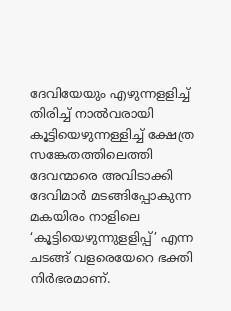ദേവിയേയും എഴുന്നളളിച്ച് തിരിച്ച് നാല്‍വരായി കൂട്ടിയെഴുന്നള്ളിച്ച് ക്ഷേത്ര സങ്കേതത്തിലെത്തി ദേവന്മാരെ അവിടാക്കി ദേവിമാര്‍ മടങ്ങിപ്പോകുന്ന മകയിരം നാളിലെ ‘കൂട്ടിയെഴുന്നുളളിപ്പ്’ എന്ന ചടങ്ങ് വളരെയേറെ ഭക്തി നിര്‍ഭരമാണ്.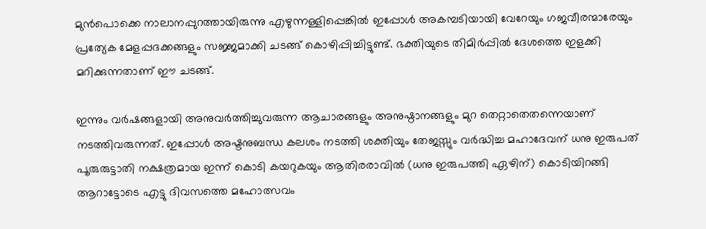മുന്‍പൊക്കെ നാലാനപ്പുറത്തായിരുന്നു എഴുന്നള്ളിപ്പെങ്കില്‍ ഇപ്പോള്‍ അകമ്പടിയായി വേറേയും ഗജവീരന്മാരേയും പ്രത്യേക മേളപ്പദക്കങ്ങളും സജ്ജമാക്കി ചടങ്ങ് കൊഴിപ്പിച്ചിട്ടുണ്ട്. ഭക്തിയുടെ തിമിര്‍പ്പില്‍ ദേശത്തെ ഇളക്കി മറിക്കുന്നതാണ് ഈ ചടങ്ങ്.

ഇന്നും വര്‍ഷങ്ങളായി അനുവര്‍ത്തിച്ചുവരുന്ന ആചാരങ്ങളും അനുഷ്ഠാനങ്ങളും മുറ തെറ്റാതെതന്നെയാണ് നടത്തിവരുന്നത്. ഇപ്പോള്‍ അഷ്ടനുബന്ധ കലശം നടത്തി ശക്തിയും തേജസ്സും വര്‍ദ്ധിച്ച മഹാദേവന് ധനു ഇരുപത് പൂരുരുട്ടാതി നക്ഷത്രമായ ഇന്ന് കൊടി കയറുകയും ആതിരരാവില്‍ (ധനു ഇരുപത്തി ഏഴിന്) കൊടിയിറങ്ങി ആറാട്ടോടെ എട്ടു ദിവസത്തെ മഹോത്സവം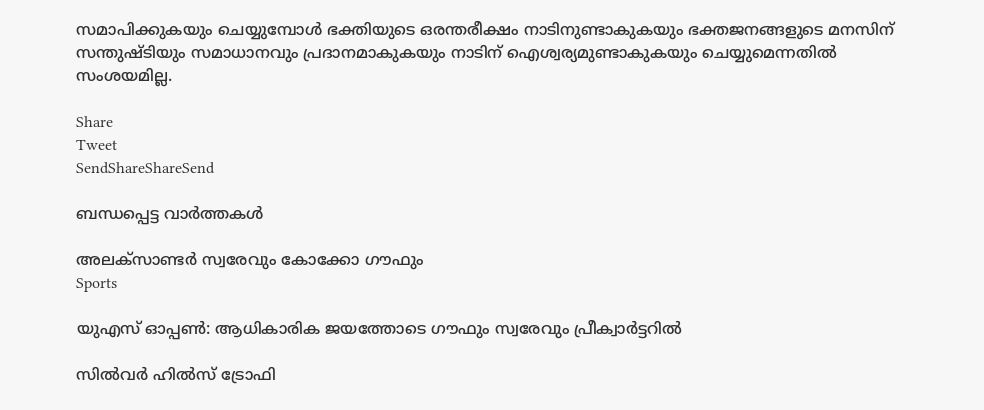സമാപിക്കുകയും ചെയ്യുമ്പോള്‍ ഭക്തിയുടെ ഒരന്തരീക്ഷം നാടിനുണ്ടാകുകയും ഭക്തജനങ്ങളുടെ മനസിന് സന്തുഷ്ടിയും സമാധാനവും പ്രദാനമാകുകയും നാടിന് ഐശ്വര്യമുണ്ടാകുകയും ചെയ്യുമെന്നതില്‍ സംശയമില്ല.

Share
Tweet
SendShareShareSend

ബന്ധപ്പെട്ട വാര്‍ത്തകള്‍

അലക്‌സാണ്ടര്‍ സ്വരേവും കോക്കോ ഗൗഫും
Sports

യുഎസ് ഓപ്പണ്‍: ആധികാരിക ജയത്തോടെ ഗൗഫും സ്വരേവും പ്രീക്വാര്‍ട്ടറില്‍

സില്‍വര്‍ ഹില്‍സ് ട്രോഫി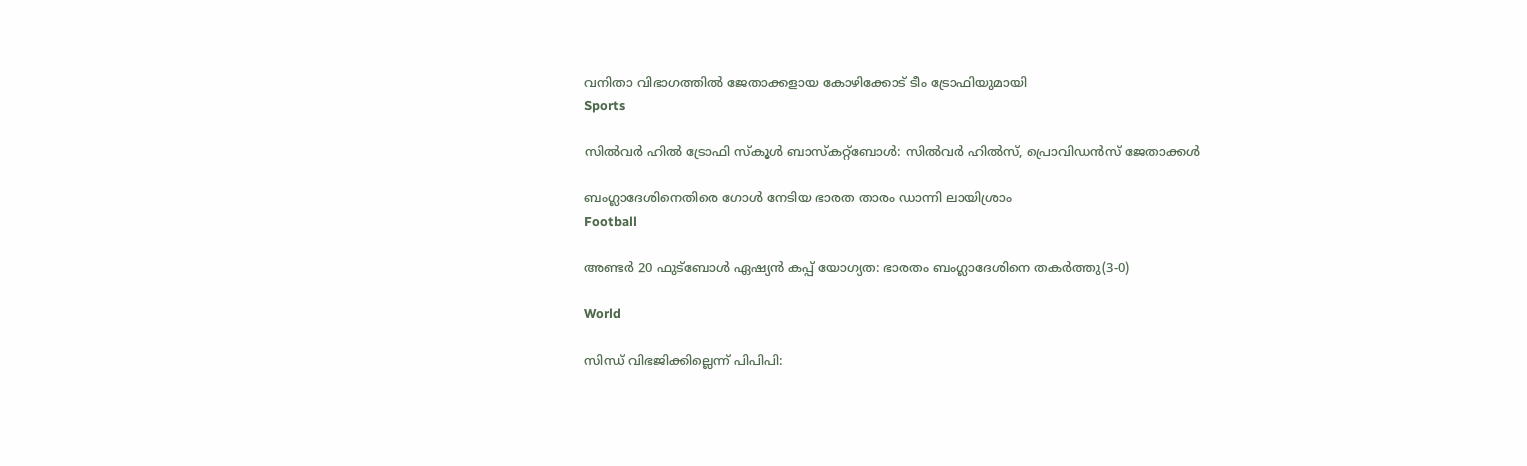വനിതാ വിഭാഗത്തില്‍ ജേതാക്കളായ കോഴിക്കോട് ടീം ട്രോഫിയുമായി
Sports

സില്‍വര്‍ ഹില്‍ ട്രോഫി സ്‌കൂള്‍ ബാസ്‌കറ്റ്‌ബോള്‍: സില്‍വര്‍ ഹില്‍സ്, പ്രൊവിഡന്‍സ് ജേതാക്കള്‍

ബംഗ്ലാദേശിനെതിരെ ഗോള്‍ നേടിയ ഭാരത താരം ഡാന്നി ലായിശ്രാം
Football

അണ്ടര്‍ 20 ഫുട്‌ബോള്‍ ഏഷ്യന്‍ കപ്പ് യോഗ്യത: ഭാരതം ബംഗ്ലാദേശിനെ തകര്‍ത്തു(3-0)

World

സിന്ധ് വിഭജിക്കില്ലെന്ന് പിപിപി: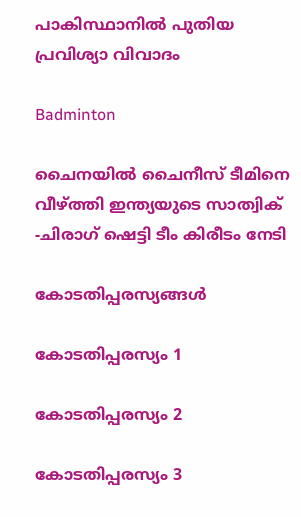പാകിസ്ഥാനില്‍ പുതിയ പ്രവിശ്യാ വിവാദം

Badminton

ചൈനയില്‍ ചൈനീസ് ടീമിനെ വീഴ്‌ത്തി ഇന്ത്യയുടെ സാത്വിക് -ചിരാഗ് ഷെട്ടി ടീം കിരീടം നേടി

കോടതിപ്പരസ്യങ്ങള്‍

കോടതിപ്പരസ്യം 1

കോടതിപ്പരസ്യം 2

കോടതിപ്പരസ്യം 3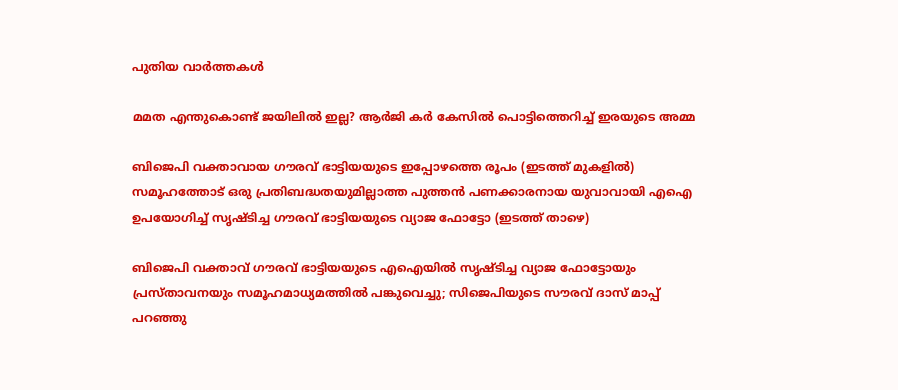പുതിയ വാര്‍ത്തകള്‍

മമത എന്തുകൊണ്ട് ജയിലില്‍ ഇല്ല? ആര്‍ജി കര്‍ കേസില്‍ പൊട്ടിത്തെറിച്ച് ഇരയുടെ അമ്മ

ബിജെപി വക്താവായ ഗൗരവ് ഭാട്ടിയയുടെ ഇപ്പോഴത്തെ രൂപം (ഇടത്ത് മുകളില്‍) സമൂഹത്തോട് ഒരു പ്രതിബദ്ധതയുമില്ലാത്ത പുത്തന്‍ പണക്കാരനായ യുവാവായി എഐ ഉപയോഗിച്ച് സൃഷ്ടിച്ച ഗൗരവ് ഭാട്ടിയയുടെ വ്യാജ ഫോട്ടോ (ഇടത്ത് താഴെ)

ബിജെപി വക്താവ് ഗൗരവ് ഭാട്ടിയയുടെ എഐയില്‍ സൃഷ്ടിച്ച വ്യാജ ഫോട്ടോയും പ്രസ്താവനയും സമൂഹമാധ്യമത്തില്‍ പങ്കുവെച്ചു; സിജെപിയുടെ സൗരവ് ദാസ് മാപ്പ് പറഞ്ഞു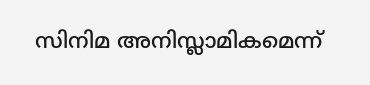സിനിമ അനിസ്ലാമികമെന്ന്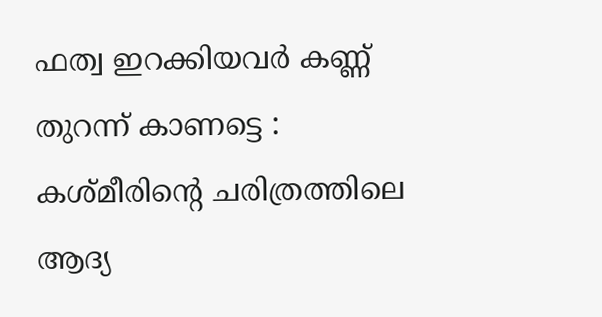ഫത്വ ഇറക്കിയവർ കണ്ണ് തുറന്ന് കാണട്ടെ : കശ്മീരിന്റെ ചരിത്രത്തിലെ ആദ്യ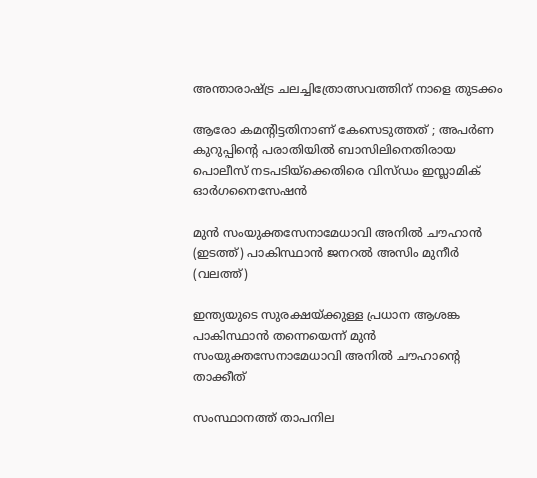അന്താരാഷ്‌ട്ര ചലച്ചിത്രോത്സവത്തിന് നാളെ തുടക്കം

ആരോ കമന്റിട്ടതിനാണ് കേസെടുത്തത് ; അപര്‍ണ കുറുപ്പിന്റെ പരാതിയില്‍ ബാസിലിനെതിരായ പൊലീസ് നടപടിയ്‌ക്കെതിരെ വിസ്ഡം ഇസ്ലാമിക് ഓര്‍ഗനൈസേഷന്‍

മുന്‍ സംയുക്തസേനാമേധാവി അനില്‍ ചൗഹാന്‍ (ഇടത്ത്) പാകിസ്ഥാന്‍ ജനറല്‍ അസിം മുനീര്‍ (വലത്ത്)

ഇന്ത്യയുടെ സുരക്ഷയ്‌ക്കുള്ള പ്രധാന ആശങ്ക പാകിസ്ഥാൻ തന്നെയെന്ന് മുൻ സംയുക്തസേനാമേധാവി അനിൽ ചൗഹാന്റെ താക്കീത്

സംസ്ഥാനത്ത് താപനില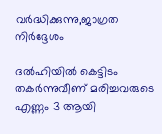വര്‍ദ്ധിക്കുന്നു,ജാഗ്രത നിര്‍ദ്ദേശം

ദല്‍ഹിയില്‍ കെട്ടിടം തകര്‍ന്നുവീണ് മരിച്ചവരുടെ എണ്ണം 3 ആയി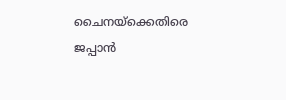ചൈനയ്‌ക്കെതിരെ ജപ്പാ‍ന്‍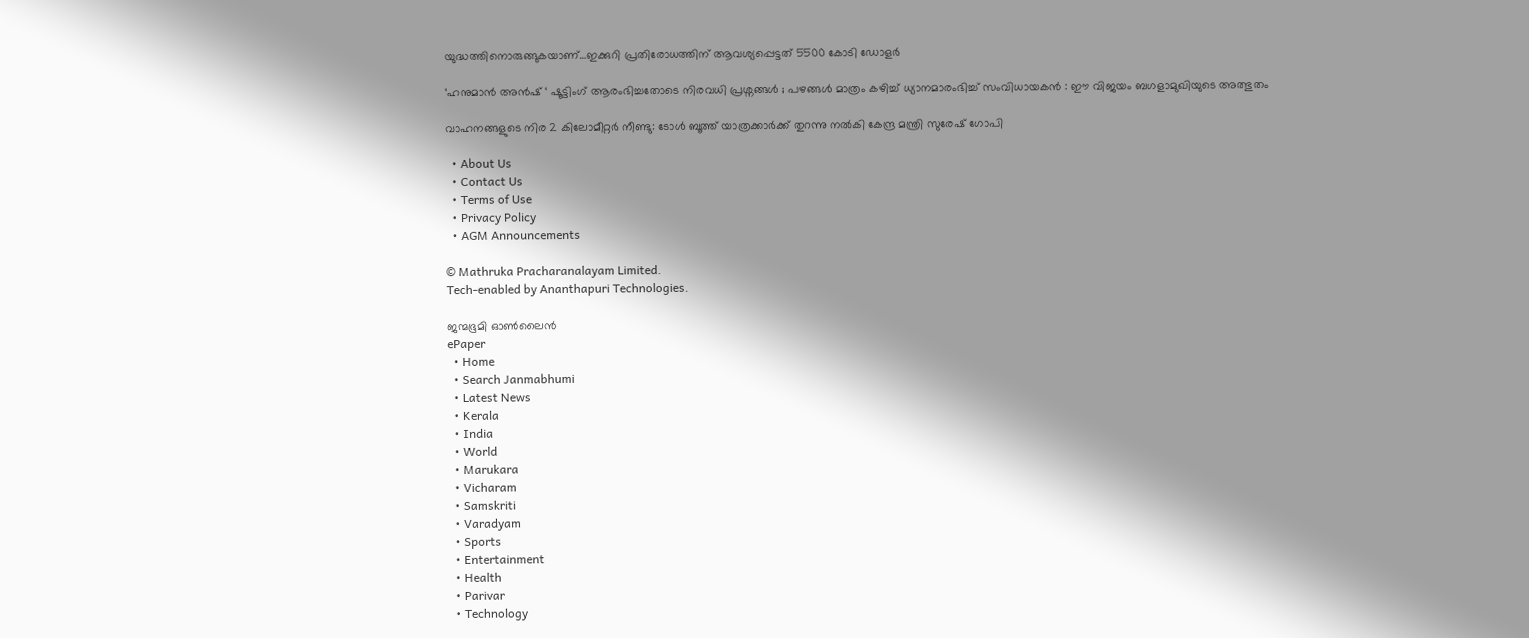യുദ്ധത്തിനൊരുങ്ങുകയാണ്…ഇക്കുറി പ്രതിരോധത്തിന് ആവശ്യപ്പെട്ടത് 5500 കോടി ഡോളര്‍

‘ഹനുമാൻ അൻഷ് ‘ ഷൂട്ടിംഗ് ആരംഭിച്ചതോടെ നിരവധി പ്രശ്നങ്ങൾ ; പഴങ്ങൾ മാത്രം കഴിച്ച് ധ്യാനമാരംഭിച്ച് സംവിധായകൻ : ഈ വിജയം ബഗളാമുഖിയുടെ അത്ഭുതം

വാഹനങ്ങളുടെ നിര 2 കിലോമീറ്റര്‍ നീണ്ടു: ടോള്‍ ബൂത്ത് യാത്രക്കാര്‍ക്ക് തുറന്നു നല്‍കി കേന്ദ്ര മന്ത്രി സുരേഷ് ഗോപി

  • About Us
  • Contact Us
  • Terms of Use
  • Privacy Policy
  • AGM Announcements

© Mathruka Pracharanalayam Limited.
Tech-enabled by Ananthapuri Technologies.

ജന്മഭൂമി ഓണ്‍ലൈന്‍
ePaper
  • Home
  • Search Janmabhumi
  • Latest News
  • Kerala
  • India
  • World
  • Marukara
  • Vicharam
  • Samskriti
  • Varadyam
  • Sports
  • Entertainment
  • Health
  • Parivar
  • Technology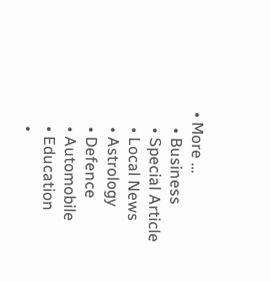• More …
    • Business
    • Special Article
    • Local News
    • Astrology
    • Defence
    • Automobile
    • Education
    •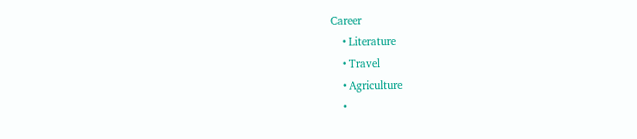Career
    • Literature
    • Travel
    • Agriculture
    •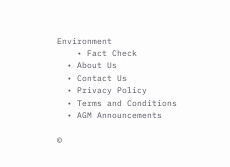Environment
    • Fact Check
  • About Us
  • Contact Us
  • Privacy Policy
  • Terms and Conditions
  • AGM Announcements

©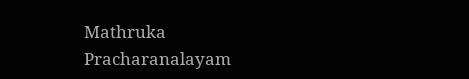Mathruka Pracharanalayam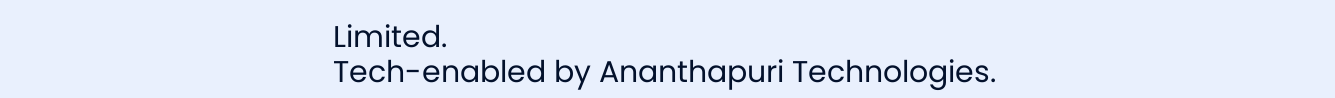Limited.
Tech-enabled by Ananthapuri Technologies.